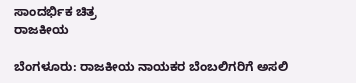ಸಾಂದರ್ಭಿಕ ಚಿತ್ರ
ರಾಜಕೀಯ

ಬೆಂಗಳೂರು: ರಾಜಕೀಯ ನಾಯಕರ ಬೆಂಬಲಿಗರಿಗೆ ಅಸಲಿ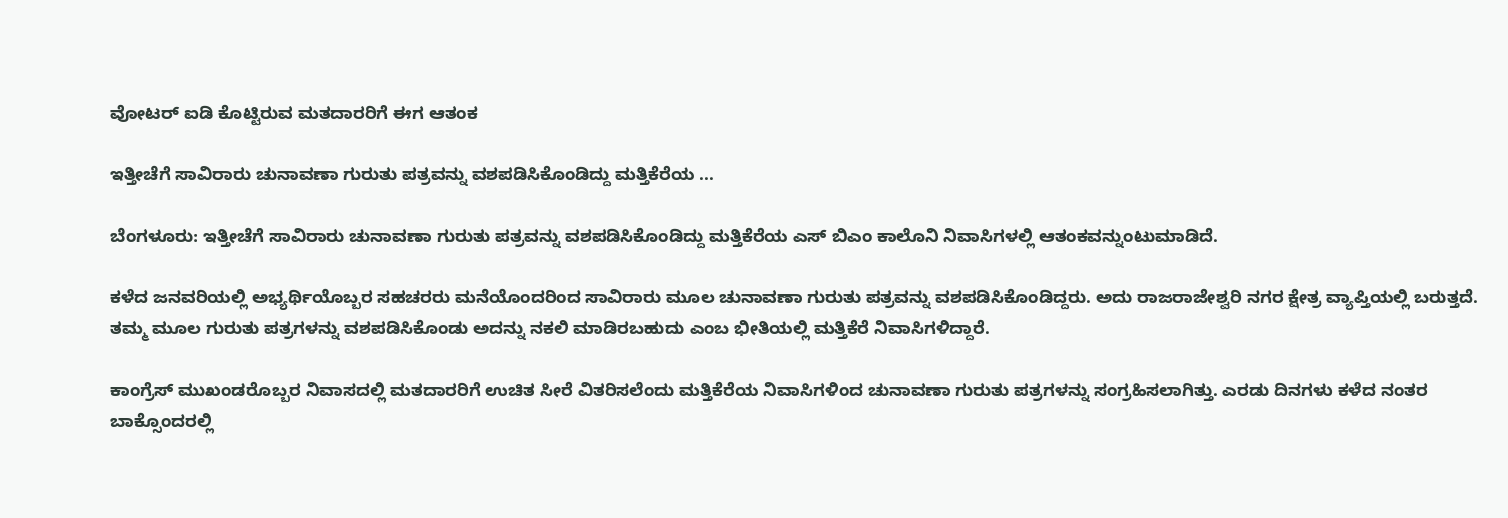ವೋಟರ್ ಐಡಿ ಕೊಟ್ಟಿರುವ ಮತದಾರರಿಗೆ ಈಗ ಆತಂಕ

ಇತ್ತೀಚೆಗೆ ಸಾವಿರಾರು ಚುನಾವಣಾ ಗುರುತು ಪತ್ರವನ್ನು ವಶಪಡಿಸಿಕೊಂಡಿದ್ದು ಮತ್ತಿಕೆರೆಯ ...

ಬೆಂಗಳೂರು: ಇತ್ತೀಚೆಗೆ ಸಾವಿರಾರು ಚುನಾವಣಾ ಗುರುತು ಪತ್ರವನ್ನು ವಶಪಡಿಸಿಕೊಂಡಿದ್ದು ಮತ್ತಿಕೆರೆಯ ಎಸ್ ಬಿಎಂ ಕಾಲೊನಿ ನಿವಾಸಿಗಳಲ್ಲಿ ಆತಂಕವನ್ನುಂಟುಮಾಡಿದೆ.

ಕಳೆದ ಜನವರಿಯಲ್ಲಿ ಅಭ್ಯರ್ಥಿಯೊಬ್ಬರ ಸಹಚರರು ಮನೆಯೊಂದರಿಂದ ಸಾವಿರಾರು ಮೂಲ ಚುನಾವಣಾ ಗುರುತು ಪತ್ರವನ್ನು ವಶಪಡಿಸಿಕೊಂಡಿದ್ದರು. ಅದು ರಾಜರಾಜೇಶ್ವರಿ ನಗರ ಕ್ಷೇತ್ರ ವ್ಯಾಪ್ತಿಯಲ್ಲಿ ಬರುತ್ತದೆ. ತಮ್ಮ ಮೂಲ ಗುರುತು ಪತ್ರಗಳನ್ನು ವಶಪಡಿಸಿಕೊಂಡು ಅದನ್ನು ನಕಲಿ ಮಾಡಿರಬಹುದು ಎಂಬ ಭೀತಿಯಲ್ಲಿ ಮತ್ತಿಕೆರೆ ನಿವಾಸಿಗಳಿದ್ದಾರೆ.

ಕಾಂಗ್ರೆಸ್ ಮುಖಂಡರೊಬ್ಬರ ನಿವಾಸದಲ್ಲಿ ಮತದಾರರಿಗೆ ಉಚಿತ ಸೀರೆ ವಿತರಿಸಲೆಂದು ಮತ್ತಿಕೆರೆಯ ನಿವಾಸಿಗಳಿಂದ ಚುನಾವಣಾ ಗುರುತು ಪತ್ರಗಳನ್ನು ಸಂಗ್ರಹಿಸಲಾಗಿತ್ತು. ಎರಡು ದಿನಗಳು ಕಳೆದ ನಂತರ ಬಾಕ್ಸೊಂದರಲ್ಲಿ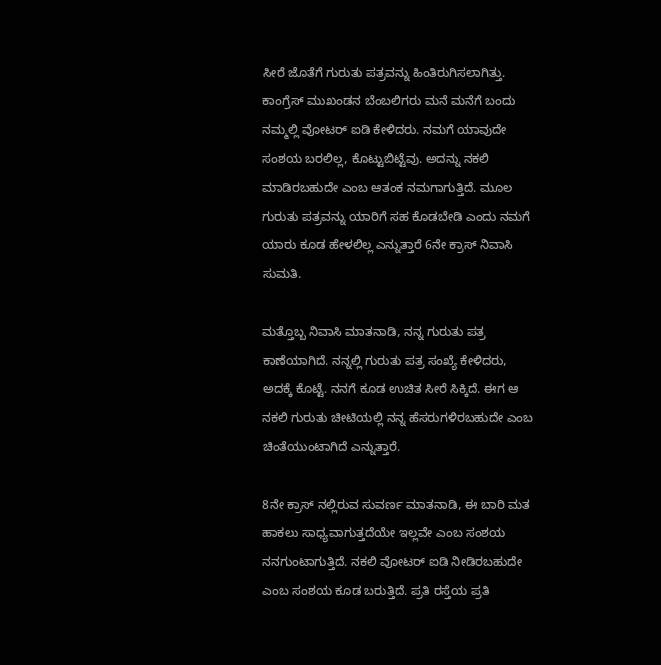ಸೀರೆ ಜೊತೆಗೆ ಗುರುತು ಪತ್ರವನ್ನು ಹಿಂತಿರುಗಿಸಲಾಗಿತ್ತು. ಕಾಂಗ್ರೆಸ್ ಮುಖಂಡನ ಬೆಂಬಲಿಗರು ಮನೆ ಮನೆಗೆ ಬಂದು ನಮ್ಮಲ್ಲಿ ವೋಟರ್ ಐಡಿ ಕೇಳಿದರು. ನಮಗೆ ಯಾವುದೇ ಸಂಶಯ ಬರಲಿಲ್ಲ, ಕೊಟ್ಟುಬಿಟ್ಟೆವು. ಅದನ್ನು ನಕಲಿ ಮಾಡಿರಬಹುದೇ ಎಂಬ ಆತಂಕ ನಮಗಾಗುತ್ತಿದೆ. ಮೂಲ ಗುರುತು ಪತ್ರವನ್ನು ಯಾರಿಗೆ ಸಹ ಕೊಡಬೇಡಿ ಎಂದು ನಮಗೆ ಯಾರು ಕೂಡ ಹೇಳಲಿಲ್ಲ ಎನ್ನುತ್ತಾರೆ 6ನೇ ಕ್ರಾಸ್ ನಿವಾಸಿ ಸುಮತಿ.

ಮತ್ತೊಬ್ಬ ನಿವಾಸಿ ಮಾತನಾಡಿ, ನನ್ನ ಗುರುತು ಪತ್ರ ಕಾಣೆಯಾಗಿದೆ. ನನ್ನಲ್ಲಿ ಗುರುತು ಪತ್ರ ಸಂಖ್ಯೆ ಕೇಳಿದರು, ಅದಕ್ಕೆ ಕೊಟ್ಟೆ. ನನಗೆ ಕೂಡ ಉಚಿತ ಸೀರೆ ಸಿಕ್ಕಿದೆ. ಈಗ ಆ ನಕಲಿ ಗುರುತು ಚೀಟಿಯಲ್ಲಿ ನನ್ನ ಹೆಸರುಗಳಿರಬಹುದೇ ಎಂಬ ಚಿಂತೆಯುಂಟಾಗಿದೆ ಎನ್ನುತ್ತಾರೆ.

8ನೇ ಕ್ರಾಸ್ ನಲ್ಲಿರುವ ಸುವರ್ಣ ಮಾತನಾಡಿ, ಈ ಬಾರಿ ಮತ ಹಾಕಲು ಸಾಧ್ಯವಾಗುತ್ತದೆಯೇ ಇಲ್ಲವೇ ಎಂಬ ಸಂಶಯ ನನಗುಂಟಾಗುತ್ತಿದೆ. ನಕಲಿ ವೋಟರ್ ಐಡಿ ನೀಡಿರಬಹುದೇ ಎಂಬ ಸಂಶಯ ಕೂಡ ಬರುತ್ತಿದೆ. ಪ್ರತಿ ರಸ್ತೆಯ ಪ್ರತಿ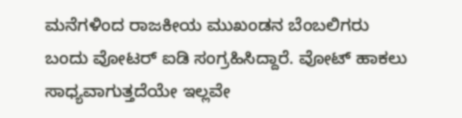ಮನೆಗಳಿಂದ ರಾಜಕೀಯ ಮುಖಂಡನ ಬೆಂಬಲಿಗರು ಬಂದು ವೋಟರ್ ಐಡಿ ಸಂಗ್ರಹಿಸಿದ್ದಾರೆ. ವೋಟ್ ಹಾಕಲು ಸಾಧ್ಯವಾಗುತ್ತದೆಯೇ ಇಲ್ಲವೇ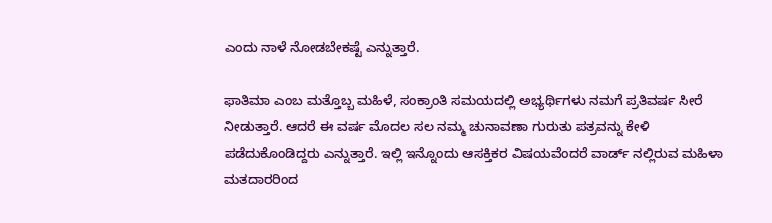ಎಂದು ನಾಳೆ ನೋಡಬೇಕಷ್ಟೆ ಎನ್ನುತ್ತಾರೆ.

ಫಾತಿಮಾ ಎಂಬ ಮತ್ತೊಬ್ಬ ಮಹಿಳೆ, ಸಂಕ್ರಾಂತಿ ಸಮಯದಲ್ಲಿ ಅಭ್ಯರ್ಥಿಗಳು ನಮಗೆ ಪ್ರತಿವರ್ಷ ಸೀರೆ ನೀಡುತ್ತಾರೆ. ಆದರೆ ಈ ವರ್ಷ ಮೊದಲ ಸಲ ನಮ್ಮ ಚುನಾವಣಾ ಗುರುತು ಪತ್ರವನ್ನು ಕೇಳಿ ಪಡೆದುಕೊಂಡಿದ್ದರು ಎನ್ನುತ್ತಾರೆ. ಇಲ್ಲಿ ಇನ್ನೊಂದು ಆಸಕ್ತಿಕರ ವಿಷಯವೆಂದರೆ ವಾರ್ಡ್ ನಲ್ಲಿರುವ ಮಹಿಳಾ ಮತದಾರರಿಂದ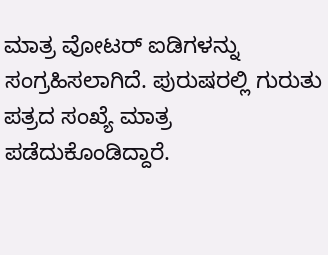ಮಾತ್ರ ವೋಟರ್ ಐಡಿಗಳನ್ನು ಸಂಗ್ರಹಿಸಲಾಗಿದೆ. ಪುರುಷರಲ್ಲಿ ಗುರುತು ಪತ್ರದ ಸಂಖ್ಯೆ ಮಾತ್ರ ಪಡೆದುಕೊಂಡಿದ್ದಾರೆ.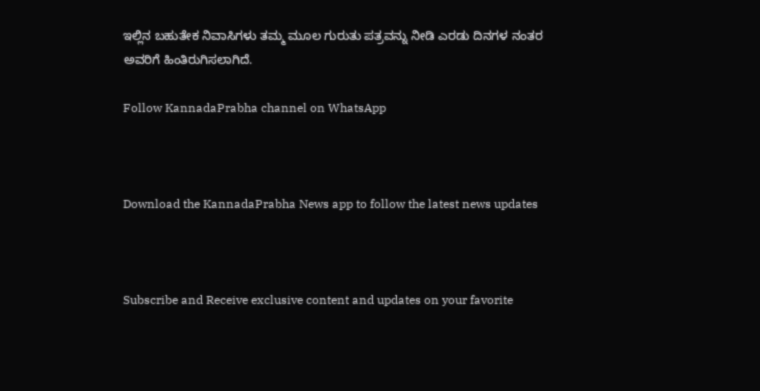ಇಲ್ಲಿನ ಬಹುತೇಕ ನಿವಾಸಿಗಳು ತಮ್ಮ ಮೂಲ ಗುರುತು ಪತ್ರವನ್ನು ನೀಡಿ ಎರಡು ದಿನಗಳ ನಂತರ ಅವರಿಗೆ ಹಿಂತಿರುಗಿಸಲಾಗಿದೆ.

Follow KannadaPrabha channel on WhatsApp



Download the KannadaPrabha News app to follow the latest news updates



Subscribe and Receive exclusive content and updates on your favorite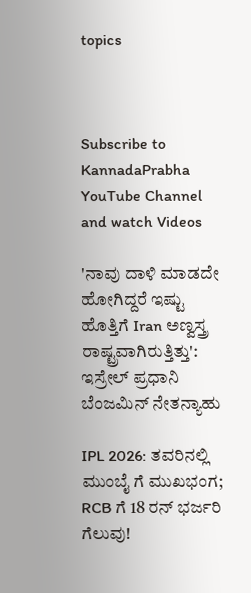topics



Subscribe to KannadaPrabha YouTube Channel and watch Videos

'ನಾವು ದಾಳಿ ಮಾಡದೇ ಹೋಗಿದ್ದರೆ ಇಷ್ಟು ಹೊತ್ತಿಗೆ Iran ಅಣ್ವಸ್ತ್ರ ರಾಷ್ಟ್ರವಾಗಿರುತ್ತಿತ್ತು': ಇಸ್ರೇಲ್ ಪ್ರಧಾನಿ ಬೆಂಜಮಿನ್ ನೇತನ್ಯಾಹು

IPL 2026: ತವರಿನಲ್ಲಿ ಮುಂಬೈ ಗೆ ಮುಖಭಂಗ; RCB ಗೆ 18 ರನ್ ಭರ್ಜರಿ ಗೆಲುವು!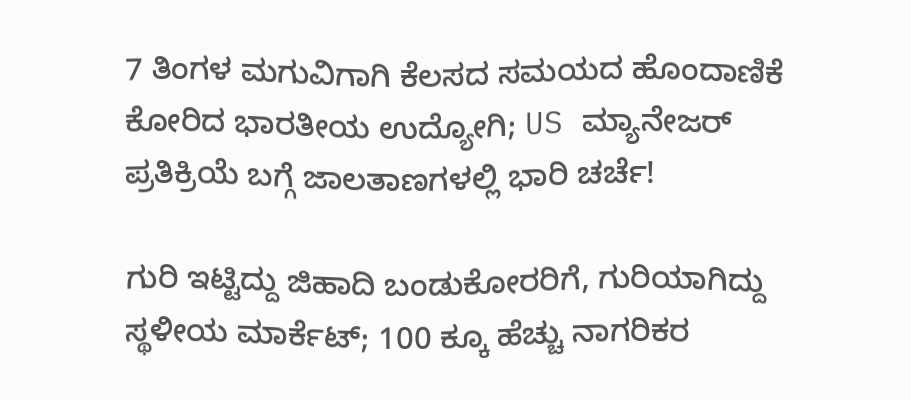7 ತಿಂಗಳ ಮಗುವಿಗಾಗಿ ಕೆಲಸದ ಸಮಯದ ಹೊಂದಾಣಿಕೆ ಕೋರಿದ ಭಾರತೀಯ ಉದ್ಯೋಗಿ; US ಮ್ಯಾನೇಜರ್ ಪ್ರತಿಕ್ರಿಯೆ ಬಗ್ಗೆ ಜಾಲತಾಣಗಳಲ್ಲಿ ಭಾರಿ ಚರ್ಚೆ!

ಗುರಿ ಇಟ್ಟಿದ್ದು ಜಿಹಾದಿ ಬಂಡುಕೋರರಿಗೆ, ಗುರಿಯಾಗಿದ್ದು ಸ್ಥಳೀಯ ಮಾರ್ಕೆಟ್; 100 ಕ್ಕೂ ಹೆಚ್ಚು ನಾಗರಿಕರ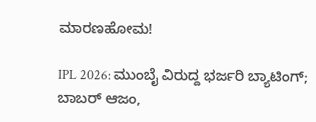ಮಾರಣಹೋಮ!

IPL 2026: ಮುಂಬೈ ವಿರುದ್ದ ಭರ್ಜರಿ ಬ್ಯಾಟಿಂಗ್; ಬಾಬರ್ ಆಜಂ,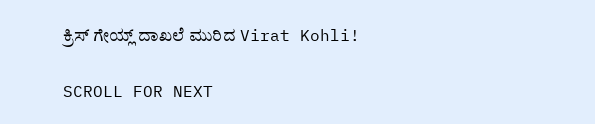ಕ್ರಿಸ್ ಗೇಯ್ಲ್ ದಾಖಲೆ ಮುರಿದ Virat Kohli!

SCROLL FOR NEXT